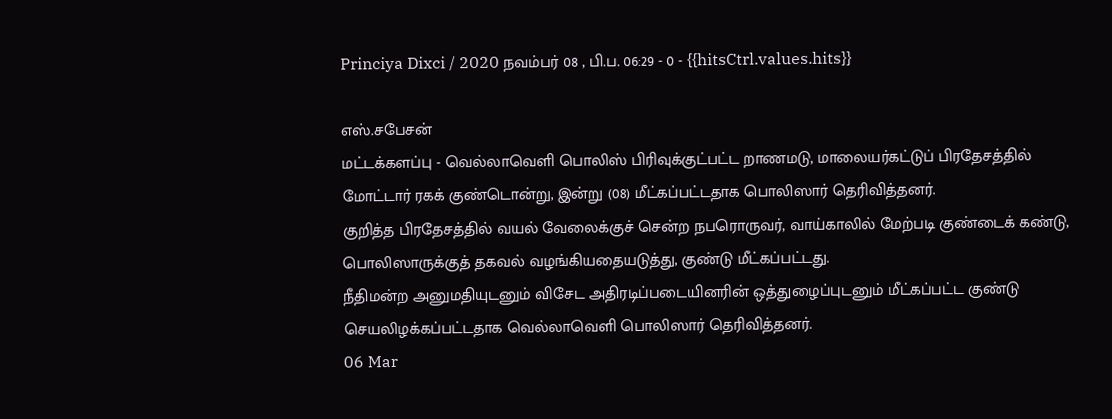Princiya Dixci / 2020 நவம்பர் 08 , பி.ப. 06:29 - 0 - {{hitsCtrl.values.hits}}

எஸ்.சபேசன்
மட்டக்களப்பு - வெல்லாவெளி பொலிஸ் பிரிவுக்குட்பட்ட றாணமடு, மாலையர்கட்டுப் பிரதேசத்தில் மோட்டார் ரகக் குண்டொன்று, இன்று (08) மீட்கப்பட்டதாக பொலிஸார் தெரிவித்தனர்.
குறித்த பிரதேசத்தில் வயல் வேலைக்குச் சென்ற நபரொருவர், வாய்காலில் மேற்படி குண்டைக் கண்டு, பொலிஸாருக்குத் தகவல் வழங்கியதையடுத்து, குண்டு மீட்கப்பட்டது.
நீதிமன்ற அனுமதியுடனும் விசேட அதிரடிப்படையினரின் ஒத்துழைப்புடனும் மீட்கப்பட்ட குண்டு செயலிழக்கப்பட்டதாக வெல்லாவெளி பொலிஸார் தெரிவித்தனர்.
06 Mar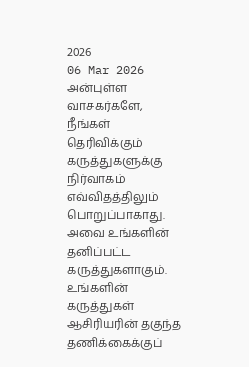2026
06 Mar 2026
அன்புள்ள வாசகர்களே,
நீங்கள் தெரிவிக்கும் கருத்துகளுக்கு நிர்வாகம் எவ்விதத்திலும் பொறுப்பாகாது. அவை உங்களின் தனிப்பட்ட கருத்துகளாகும். உங்களின் கருத்துகள் ஆசிரியரின் தகுந்த தணிக்கைக்குப்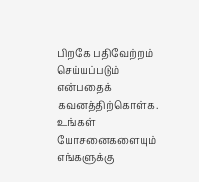பிறகே பதிவேற்றம் செய்யப்படும் என்பதைக் கவனத்திற்கொள்க. உங்கள் யோசனைகளையும் எங்களுக்கு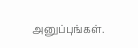அனுப்புங்கள்.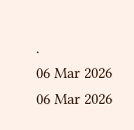.
06 Mar 2026
06 Mar 2026